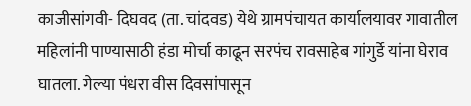काजीसांगवी- दिघवद (ता. चांदवड) येथे ग्रामपंचायत कार्यालयावर गावातील महिलांनी पाण्यासाठी हंडा मोर्चा काढून सरपंच रावसाहेब गांगुर्डे यांना घेराव घातला. गेल्या पंधरा वीस दिवसांपासून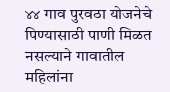४४ गाव पुरवठा योजनेचे पिण्यासाठी पाणी मिळत नसल्याने गावातील महिलांना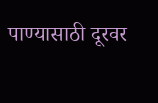पाण्यासाठी दूरवर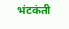भंटकंती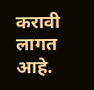करावी लागत आहे.